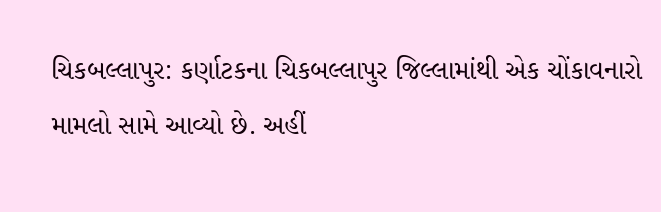ચિકબલ્લાપુર: કર્ણાટકના ચિકબલ્લાપુર જિલ્લામાંથી એક ચોંકાવનારો મામલો સામે આવ્યો છે. અહીં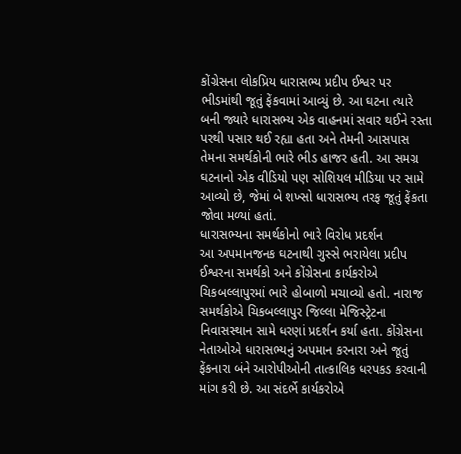કોંગ્રેસના લોકપ્રિય ધારાસભ્ય પ્રદીપ ઈશ્વર પર ભીડમાંથી જૂતું ફેંકવામાં આવ્યું છે. આ ઘટના ત્યારે બની જ્યારે ધારાસભ્ય એક વાહનમાં સવાર થઈને રસ્તા પરથી પસાર થઈ રહ્યા હતા અને તેમની આસપાસ તેમના સમર્થકોની ભારે ભીડ હાજર હતી. આ સમગ્ર ઘટનાનો એક વીડિયો પણ સોશિયલ મીડિયા પર સામે આવ્યો છે, જેમાં બે શખ્સો ધારાસભ્ય તરફ જૂતું ફેંકતા જોવા મળ્યાં હતાં.
ધારાસભ્યના સમર્થકોનો ભારે વિરોધ પ્રદર્શન
આ અપમાનજનક ઘટનાથી ગુસ્સે ભરાયેલા પ્રદીપ ઈશ્વરના સમર્થકો અને કોંગ્રેસના કાર્યકરોએ ચિકબલ્લાપુરમાં ભારે હોબાળો મચાવ્યો હતો. નારાજ સમર્થકોએ ચિકબલ્લાપુર જિલ્લા મેજિસ્ટ્રેટના નિવાસસ્થાન સામે ધરણાં પ્રદર્શન કર્યા હતા. કોંગ્રેસના નેતાઓએ ધારાસભ્યનું અપમાન કરનારા અને જૂતું ફેંકનારા બંને આરોપીઓની તાત્કાલિક ધરપકડ કરવાની માંગ કરી છે. આ સંદર્ભે કાર્યકરોએ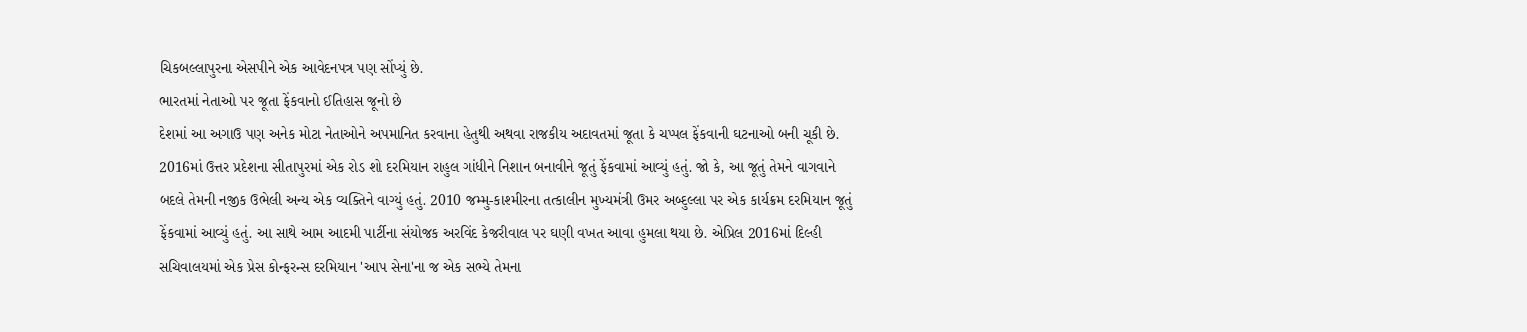ચિકબલ્લાપુરના એસપીને એક આવેદનપત્ર પણ સોંપ્યું છે.
ભારતમાં નેતાઓ પર જૂતા ફેંકવાનો ઈતિહાસ જૂનો છે
દેશમાં આ અગાઉ પણ અનેક મોટા નેતાઓને અપમાનિત કરવાના હેતુથી અથવા રાજકીય અદાવતમાં જૂતા કે ચપ્પલ ફેંકવાની ઘટનાઓ બની ચૂકી છે. 2016માં ઉત્તર પ્રદેશના સીતાપુરમાં એક રોડ શો દરમિયાન રાહુલ ગાંધીને નિશાન બનાવીને જૂતું ફેંકવામાં આવ્યું હતું. જો કે, આ જૂતું તેમને વાગવાને બદલે તેમની નજીક ઉભેલી અન્ય એક વ્યક્તિને વાગ્યું હતું. 2010 જમ્મુ-કાશ્મીરના તત્કાલીન મુખ્યમંત્રી ઉમર અબ્દુલ્લા પર એક કાર્યક્રમ દરમિયાન જૂતું ફેંકવામાં આવ્યું હતું. આ સાથે આમ આદમી પાર્ટીના સંયોજક અરવિંદ કેજરીવાલ પર ઘણી વખત આવા હુમલા થયા છે. એપ્રિલ 2016માં દિલ્હી સચિવાલયમાં એક પ્રેસ કોન્ફરન્સ દરમિયાન 'આપ સેના'ના જ એક સભ્યે તેમના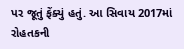પર જૂતું ફેંક્યું હતું. આ સિવાય 2017માં રોહતકની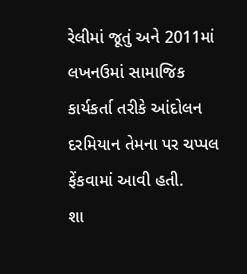રેલીમાં જૂતું અને 2011માં લખનઉમાં સામાજિક કાર્યકર્તા તરીકે આંદોલન દરમિયાન તેમના પર ચપ્પલ ફેંકવામાં આવી હતી.
શા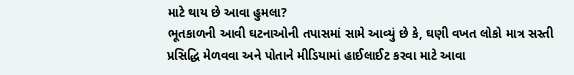માટે થાય છે આવા હુમલા?
ભૂતકાળની આવી ઘટનાઓની તપાસમાં સામે આવ્યું છે કે, ઘણી વખત લોકો માત્ર સસ્તી પ્રસિદ્ધિ મેળવવા અને પોતાને મીડિયામાં હાઈલાઈટ કરવા માટે આવા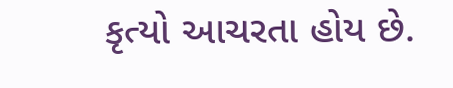કૃત્યો આચરતા હોય છે.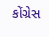કોંગ્રેસ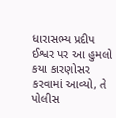ધારાસભ્ય પ્રદીપ ઈશ્વર પર આ હુમલો કયા કારણોસર કરવામાં આવ્યો, તે પોલીસ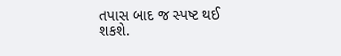તપાસ બાદ જ સ્પષ્ટ થઈ શકશે.